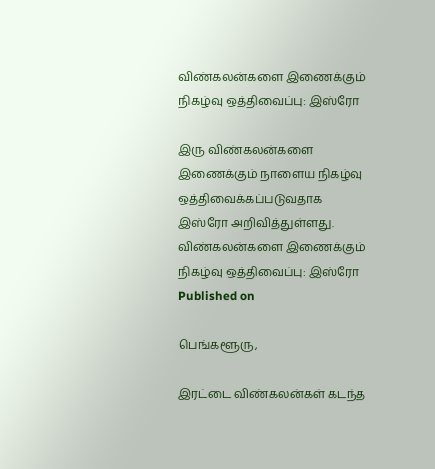விண்கலன்களை இணைக்கும் நிகழ்வு ஒத்திவைப்பு: இஸ்ரோ

இரு விண்கலன்களை இணைக்கும் நாளைய நிகழ்வு ஒத்திவைக்கப்படுவதாக இஸ்ரோ அறிவித்துள்ளது.
விண்கலன்களை இணைக்கும் நிகழ்வு ஒத்திவைப்பு: இஸ்ரோ
Published on

பெங்களூரு,

இரட்டை விண்கலன்கள் கடந்த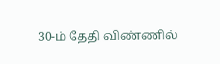30-ம் தேதி விண்ணில்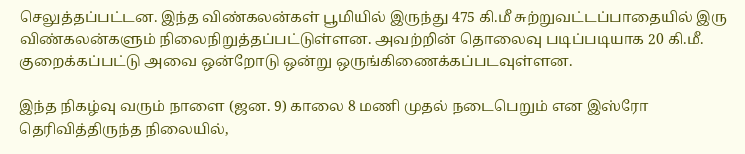செலுத்தப்பட்டன. இந்த விண்கலன்கள் பூமியில் இருந்து 475 கி.மீ சுற்றுவட்டப்பாதையில் இரு விண்கலன்களும் நிலைநிறுத்தப்பட்டுள்ளன. அவற்றின் தொலைவு படிப்படியாக 20 கி.மீ. குறைக்கப்பட்டு அவை ஒன்றோடு ஒன்று ஒருங்கிணைக்கப்படவுள்ளன.

இந்த நிகழ்வு வரும் நாளை (ஜன. 9) காலை 8 மணி முதல் நடைபெறும் என இஸ்ரோ தெரிவித்திருந்த நிலையில்,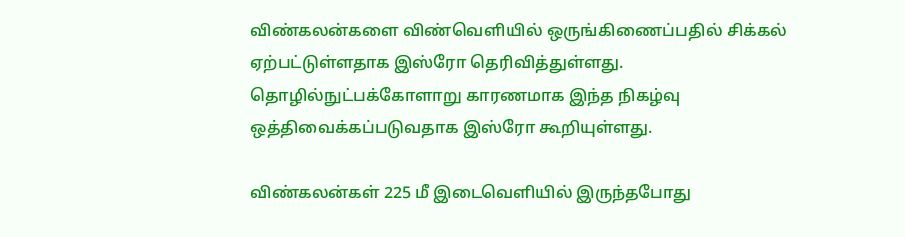விண்கலன்களை விண்வெளியில் ஒருங்கிணைப்பதில் சிக்கல் ஏற்பட்டுள்ளதாக இஸ்ரோ தெரிவித்துள்ளது. தொழில்நுட்பக்கோளாறு காரணமாக இந்த நிகழ்வு ஒத்திவைக்கப்படுவதாக இஸ்ரோ கூறியுள்ளது.

விண்கலன்கள் 225 மீ இடைவெளியில் இருந்தபோது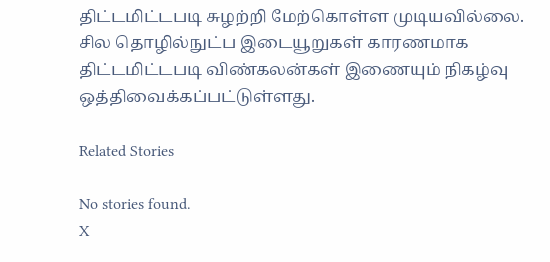திட்டமிட்டபடி சுழற்றி மேற்கொள்ள முடியவில்லை. சில தொழில்நுட்ப இடையூறுகள் காரணமாக திட்டமிட்டபடி விண்கலன்கள் இணையும் நிகழ்வு ஒத்திவைக்கப்பட்டுள்ளது.

Related Stories

No stories found.
X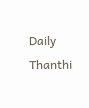Daily Thanthi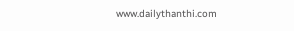www.dailythanthi.com